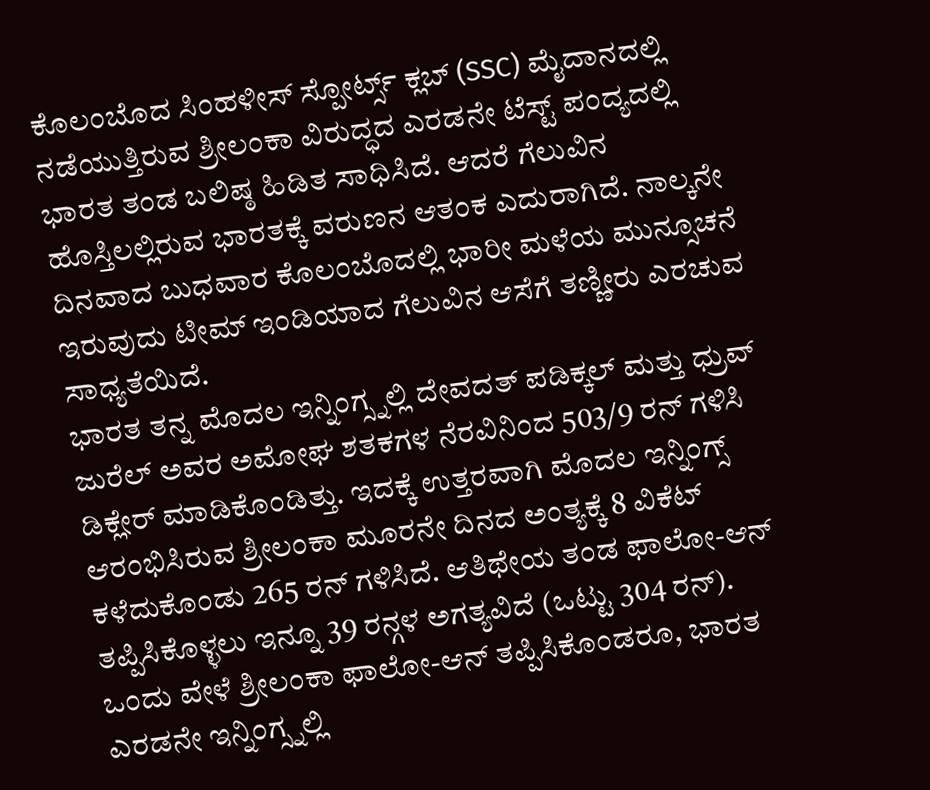ಕೊಲಂಬೊದ ಸಿಂಹಳೀಸ್ ಸ್ಪೋರ್ಟ್ಸ್ ಕ್ಲಬ್ (SSC) ಮೈದಾನದಲ್ಲಿ ನಡೆಯುತ್ತಿರುವ ಶ್ರೀಲಂಕಾ ವಿರುದ್ಧದ ಎರಡನೇ ಟೆಸ್ಟ್ ಪಂದ್ಯದಲ್ಲಿ ಭಾರತ ತಂಡ ಬಲಿಷ್ಠ ಹಿಡಿತ ಸಾಧಿಸಿದೆ. ಆದರೆ ಗೆಲುವಿನ ಹೊಸ್ತಿಲಲ್ಲಿರುವ ಭಾರತಕ್ಕೆ ವರುಣನ ಆತಂಕ ಎದುರಾಗಿದೆ. ನಾಲ್ಕನೇ ದಿನವಾದ ಬುಧವಾರ ಕೊಲಂಬೊದಲ್ಲಿ ಭಾರೀ ಮಳೆಯ ಮುನ್ಸೂಚನೆ ಇರುವುದು ಟೀಮ್ ಇಂಡಿಯಾದ ಗೆಲುವಿನ ಆಸೆಗೆ ತಣ್ಣೀರು ಎರಚುವ ಸಾಧ್ಯತೆಯಿದೆ.
ಭಾರತ ತನ್ನ ಮೊದಲ ಇನ್ನಿಂಗ್ಸ್ನಲ್ಲಿ ದೇವದತ್ ಪಡಿಕ್ಕಲ್ ಮತ್ತು ಧ್ರುವ್ ಜುರೆಲ್ ಅವರ ಅಮೋಘ ಶತಕಗಳ ನೆರವಿನಿಂದ 503/9 ರನ್ ಗಳಿಸಿ ಡಿಕ್ಲೇರ್ ಮಾಡಿಕೊಂಡಿತ್ತು. ಇದಕ್ಕೆ ಉತ್ತರವಾಗಿ ಮೊದಲ ಇನ್ನಿಂಗ್ಸ್ ಆರಂಭಿಸಿರುವ ಶ್ರೀಲಂಕಾ ಮೂರನೇ ದಿನದ ಅಂತ್ಯಕ್ಕೆ 8 ವಿಕೆಟ್ ಕಳೆದುಕೊಂಡು 265 ರನ್ ಗಳಿಸಿದೆ. ಆತಿಥೇಯ ತಂಡ ಫಾಲೋ-ಆನ್ ತಪ್ಪಿಸಿಕೊಳ್ಳಲು ಇನ್ನೂ 39 ರನ್ಗಳ ಅಗತ್ಯವಿದೆ (ಒಟ್ಟು 304 ರನ್). ಒಂದು ವೇಳೆ ಶ್ರೀಲಂಕಾ ಫಾಲೋ-ಆನ್ ತಪ್ಪಿಸಿಕೊಂಡರೂ, ಭಾರತ ಎರಡನೇ ಇನ್ನಿಂಗ್ಸ್ನಲ್ಲಿ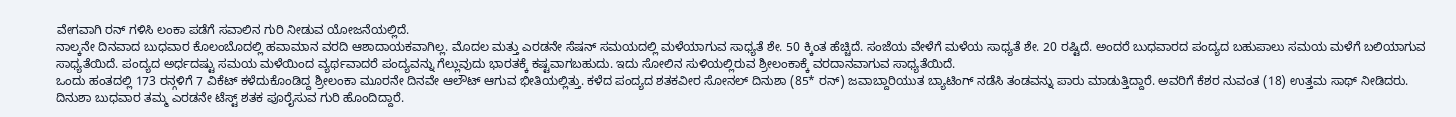ವೇಗವಾಗಿ ರನ್ ಗಳಿಸಿ ಲಂಕಾ ಪಡೆಗೆ ಸವಾಲಿನ ಗುರಿ ನೀಡುವ ಯೋಜನೆಯಲ್ಲಿದೆ.
ನಾಲ್ಕನೇ ದಿನವಾದ ಬುಧವಾರ ಕೊಲಂಬೊದಲ್ಲಿ ಹವಾಮಾನ ವರದಿ ಆಶಾದಾಯಕವಾಗಿಲ್ಲ. ಮೊದಲ ಮತ್ತು ಎರಡನೇ ಸೆಷನ್ ಸಮಯದಲ್ಲಿ ಮಳೆಯಾಗುವ ಸಾಧ್ಯತೆ ಶೇ. 50 ಕ್ಕಿಂತ ಹೆಚ್ಚಿದೆ. ಸಂಜೆಯ ವೇಳೆಗೆ ಮಳೆಯ ಸಾಧ್ಯತೆ ಶೇ. 20 ರಷ್ಟಿದೆ. ಅಂದರೆ ಬುಧವಾರದ ಪಂದ್ಯದ ಬಹುಪಾಲು ಸಮಯ ಮಳೆಗೆ ಬಲಿಯಾಗುವ ಸಾಧ್ಯತೆಯಿದೆ. ಪಂದ್ಯದ ಅರ್ಧದಷ್ಟು ಸಮಯ ಮಳೆಯಿಂದ ವ್ಯರ್ಥವಾದರೆ ಪಂದ್ಯವನ್ನು ಗೆಲ್ಲುವುದು ಭಾರತಕ್ಕೆ ಕಷ್ಟವಾಗಬಹುದು. ಇದು ಸೋಲಿನ ಸುಳಿಯಲ್ಲಿರುವ ಶ್ರೀಲಂಕಾಕ್ಕೆ ವರದಾನವಾಗುವ ಸಾಧ್ಯತೆಯಿದೆ.
ಒಂದು ಹಂತದಲ್ಲಿ 173 ರನ್ಗಳಿಗೆ 7 ವಿಕೆಟ್ ಕಳೆದುಕೊಂಡಿದ್ದ ಶ್ರೀಲಂಕಾ ಮೂರನೇ ದಿನವೇ ಆಲೌಟ್ ಆಗುವ ಭೀತಿಯಲ್ಲಿತ್ತು. ಕಳೆದ ಪಂದ್ಯದ ಶತಕವೀರ ಸೋನಲ್ ದಿನುಶಾ (85* ರನ್) ಜವಾಬ್ದಾರಿಯುತ ಬ್ಯಾಟಿಂಗ್ ನಡೆಸಿ ತಂಡವನ್ನು ಪಾರು ಮಾಡುತ್ತಿದ್ದಾರೆ. ಅವರಿಗೆ ಕೆಶರ ನುವಂತ (18) ಉತ್ತಮ ಸಾಥ್ ನೀಡಿದರು. ದಿನುಶಾ ಬುಧವಾರ ತಮ್ಮ ಎರಡನೇ ಟೆಸ್ಟ್ ಶತಕ ಪೂರೈಸುವ ಗುರಿ ಹೊಂದಿದ್ದಾರೆ.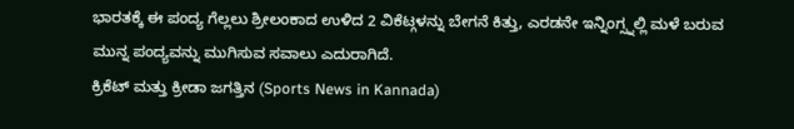ಭಾರತಕ್ಕೆ ಈ ಪಂದ್ಯ ಗೆಲ್ಲಲು ಶ್ರೀಲಂಕಾದ ಉಳಿದ 2 ವಿಕೆಟ್ಗಳನ್ನು ಬೇಗನೆ ಕಿತ್ತು, ಎರಡನೇ ಇನ್ನಿಂಗ್ಸ್ನಲ್ಲಿ ಮಳೆ ಬರುವ ಮುನ್ನ ಪಂದ್ಯವನ್ನು ಮುಗಿಸುವ ಸವಾಲು ಎದುರಾಗಿದೆ.
ಕ್ರಿಕೆಟ್ ಮತ್ತು ಕ್ರೀಡಾ ಜಗತ್ತಿನ (Sports News in Kannada)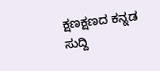ಕ್ಷಣಕ್ಷಣದ ಕನ್ನಡ ಸುದ್ದಿ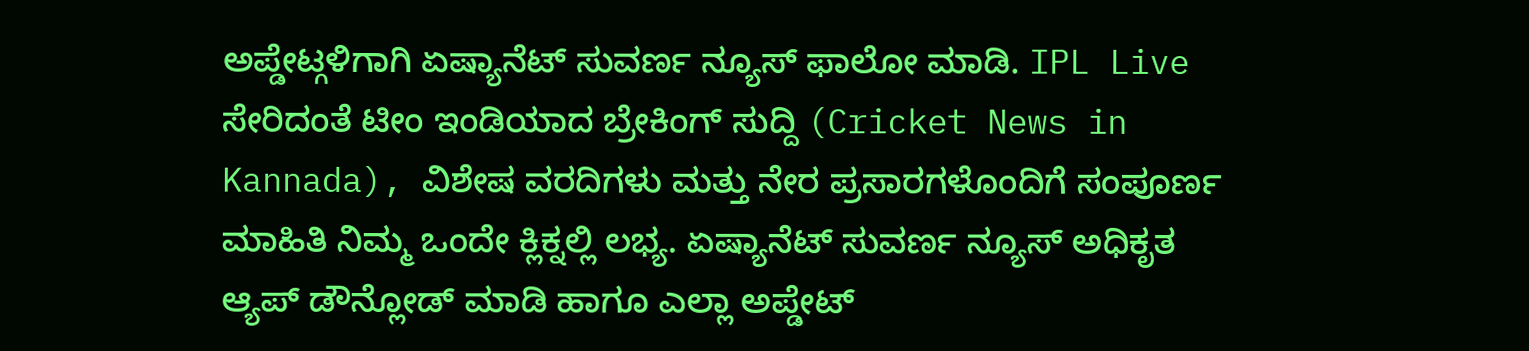ಅಪ್ಡೇಟ್ಗಳಿಗಾಗಿ ಏಷ್ಯಾನೆಟ್ ಸುವರ್ಣ ನ್ಯೂಸ್ ಫಾಲೋ ಮಾಡಿ. IPL Live ಸೇರಿದಂತೆ ಟೀಂ ಇಂಡಿಯಾದ ಬ್ರೇಕಿಂಗ್ ಸುದ್ದಿ (Cricket News in Kannada), ವಿಶೇಷ ವರದಿಗಳು ಮತ್ತು ನೇರ ಪ್ರಸಾರಗಳೊಂದಿಗೆ ಸಂಪೂರ್ಣ ಮಾಹಿತಿ ನಿಮ್ಮ ಒಂದೇ ಕ್ಲಿಕ್ನಲ್ಲಿ ಲಭ್ಯ. ಏಷ್ಯಾನೆಟ್ ಸುವರ್ಣ ನ್ಯೂಸ್ ಅಧಿಕೃತ ಆ್ಯಪ್ ಡೌನ್ಲೋಡ್ ಮಾಡಿ ಹಾಗೂ ಎಲ್ಲಾ ಅಪ್ಡೇಟ್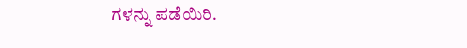ಗಳನ್ನು ಪಡೆಯಿರಿ.